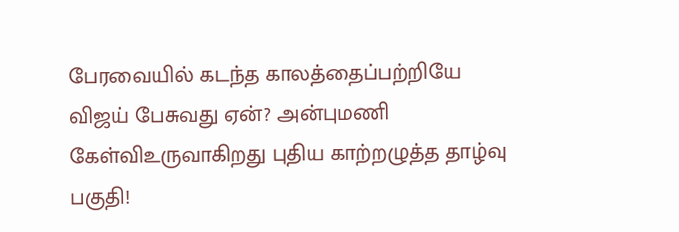பேரவையில் கடந்த காலத்தைப்பற்றியே விஜய் பேசுவது ஏன்? அன்புமணி கேள்விஉருவாகிறது புதிய காற்றழுத்த தாழ்வு பகுதி!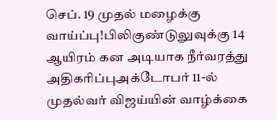செப். 19 முதல் மழைக்கு வாய்ப்பு!பிலிகுண்டுலுவுக்கு 14 ஆயிரம் கன அடியாக நீர்வரத்து அதிகரிப்புஅக்டோபர் 11-ல் முதல்வர் விஜய்யின் வாழ்க்கை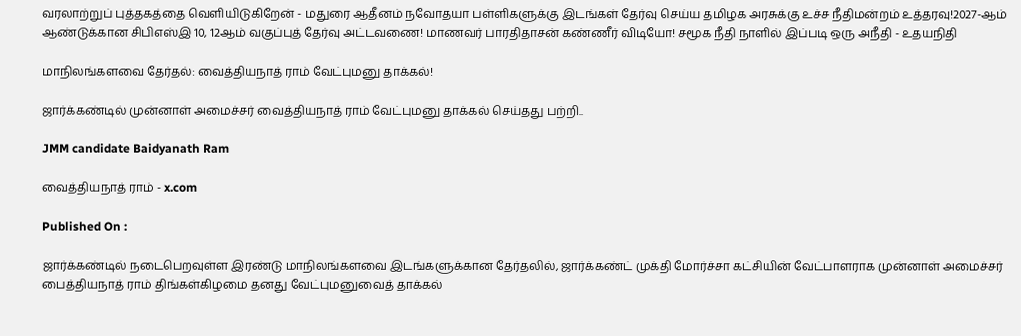வரலாற்றுப் புத்தகத்தை வெளியிடுகிறேன் - மதுரை ஆதீனம் நவோதயா பள்ளிகளுக்கு இடங்கள் தேர்வு செய்ய தமிழக அரசுக்கு உச்ச நீதிமன்றம் உத்தரவு!2027-ஆம் ஆண்டுக்கான சிபிஎஸ்இ 10, 12ஆம் வகுப்புத் தேர்வு அட்டவணை! மாணவர் பாரதிதாசன் கண்ணீர் விடியோ! சமூக நீதி நாளில் இப்படி ஒரு அநீதி - உதயநிதி

மாநிலங்களவை தேர்தல்: வைத்தியநாத் ராம் வேட்புமனு தாக்கல்!

ஜார்க்கண்டில் முன்னாள் அமைச்சர் வைத்தியநாத் ராம் வேட்புமனு தாக்கல் செய்தது பற்றி..

JMM candidate Baidyanath Ram

வைத்தியநாத் ராம் - x.com

Published On :

ஜார்க்கண்டில் நடைபெறவுள்ள இரண்டு மாநிலங்களவை இடங்களுக்கான தேர்தலில், ஜார்க்கண்ட் முக்தி மோர்ச்சா கட்சியின் வேட்பாளராக முன்னாள் அமைச்சர் பைத்தியநாத் ராம் திங்கள்கிழமை தனது வேட்புமனுவைத் தாக்கல்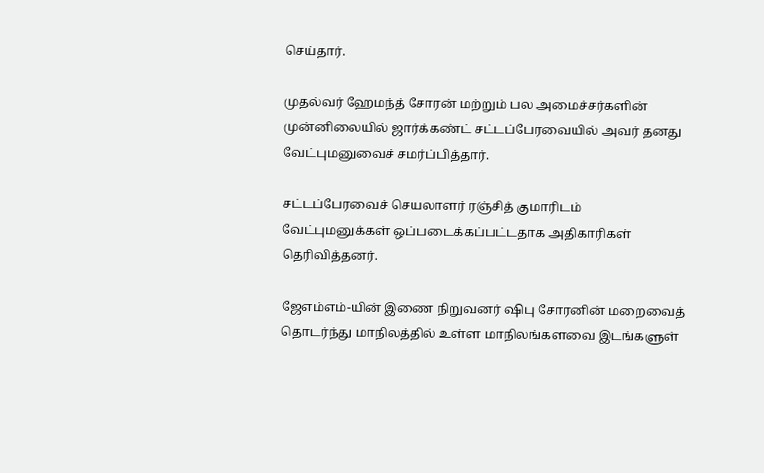செய்தார்.

முதல்வர் ஹேமந்த் சோரன் மற்றும் பல அமைச்சர்களின் முன்னிலையில் ஜார்க்கண்ட் சட்டப்பேரவையில் அவர் தனது வேட்புமனுவைச் சமர்ப்பித்தார்.

சட்டப்பேரவைச் செயலாளர் ரஞ்சித் குமாரிடம் வேட்புமனுக்கள் ஒப்படைக்கப்பட்டதாக அதிகாரிகள் தெரிவித்தனர்.

ஜேஎம்எம்-யின் இணை நிறுவனர் ஷிபு சோரனின் மறைவைத் தொடர்ந்து மாநிலத்தில் உள்ள மாநிலங்களவை இடங்களுள்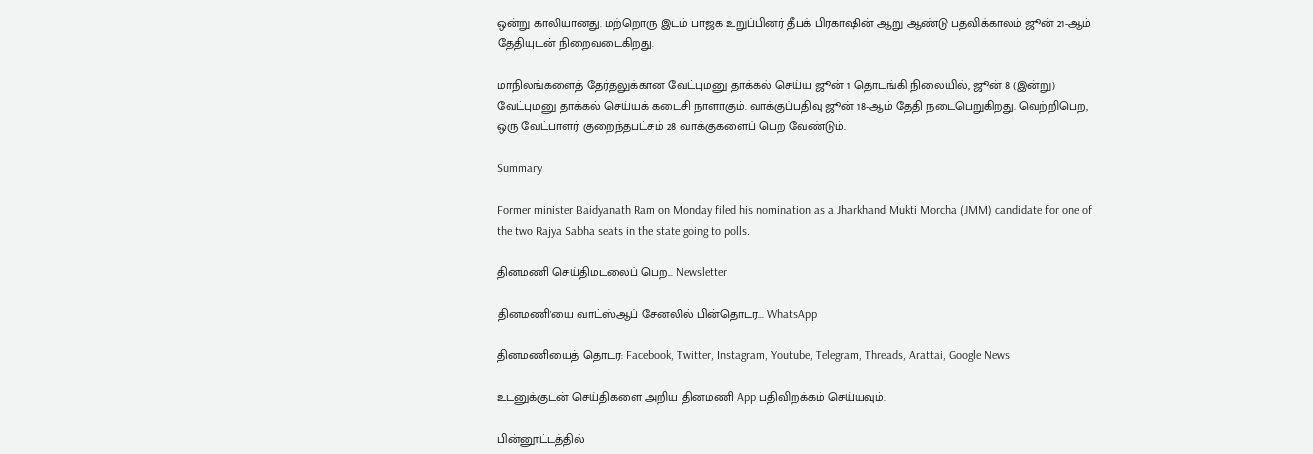ஒன்று காலியானது. மற்றொரு இடம் பாஜக உறுப்பினர் தீபக் பிரகாஷின் ஆறு ஆண்டு பதவிக்காலம் ஜூன் 21-ஆம் தேதியுடன் நிறைவடைகிறது.

மாநிலங்களைத் தேர்தலுக்கான வேட்புமனு தாக்கல் செய்ய ஜூன் 1 தொடங்கி நிலையில், ஜூன் 8 (இன்று) வேட்புமனு தாக்கல் செய்யக் கடைசி நாளாகும். வாக்குப்பதிவு ஜூன் 18-ஆம் தேதி நடைபெறுகிறது. வெற்றிபெற, ஒரு வேட்பாளர் குறைந்தபட்சம் 28 வாக்குகளைப் பெற வேண்டும்.

Summary

Former minister Baidyanath Ram on Monday filed his nomination as a Jharkhand Mukti Morcha (JMM) candidate for one of the two Rajya Sabha seats in the state going to polls.

தினமணி செய்திமடலைப் பெற... Newsletter

தினமணி'யை வாட்ஸ்ஆப் சேனலில் பின்தொடர... WhatsApp

தினமணியைத் தொடர: Facebook, Twitter, Instagram, Youtube, Telegram, Threads, Arattai, Google News

உடனுக்குடன் செய்திகளை அறிய தினமணி App பதிவிறக்கம் செய்யவும்.

பின்னூட்டத்தில்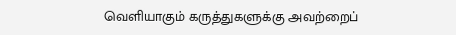வெளியாகும் கருத்துகளுக்கு அவற்றைப்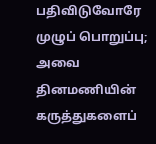பதிவிடுவோரே முழுப் பொறுப்பு; அவை தினமணியின் கருத்துகளைப்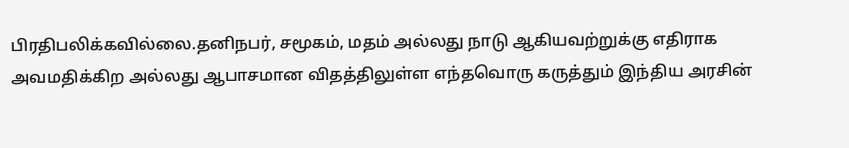பிரதிபலிக்கவில்லை.தனிநபர், சமூகம், மதம் அல்லது நாடு ஆகியவற்றுக்கு எதிராக அவமதிக்கிற அல்லது ஆபாசமான விதத்திலுள்ள எந்தவொரு கருத்தும் இந்திய அரசின்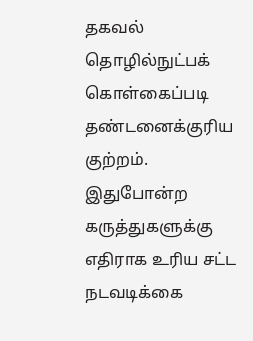தகவல் தொழில்நுட்பக் கொள்கைப்படி தண்டனைக்குரிய குற்றம். இதுபோன்ற கருத்துகளுக்கு எதிராக உரிய சட்ட நடவடிக்கை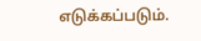எடுக்கப்படும்.